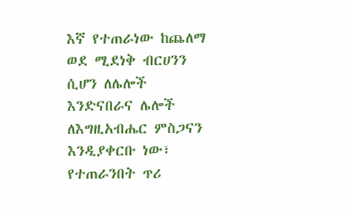እኛ የተጠራነው ከጨለማ ወደ ሚደነቅ ብርሀንን ሲሆን ለሌሎች እንድናበራና ሌሎች ለእግዚአብሔር ምስጋናን እንዲያቀርቡ ነው፣ የተጠራንበት ጥሪ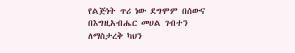የልጅነት ጥሪ ነው ደግሞም በሰውና በእግዚአብሔር መሀል ገብተን ለማስታረቅ ካህን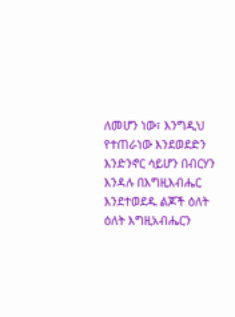ለመሆን ነው፣ እንግዲህ የተጠራነው እንደወደድን እንድንኖር ሳይሆን በብርሃን እንዳሉ በእግዚእብሔር እንደተወደዱ ልጆች ዕለት ዕለት እግዚአብሔርን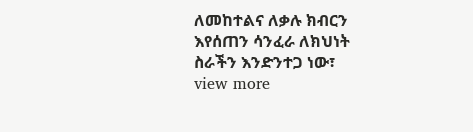ለመከተልና ለቃሉ ክብርን እየሰጠን ሳንፈራ ለክህነት ስራችን እንድንተጋ ነው፣
view more